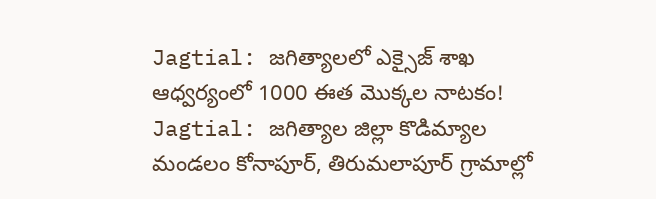Jagtial: జగిత్యాలలో ఎక్సైజ్ శాఖ ఆధ్వర్యంలో 1000 ఈత మొక్కల నాటకం!
Jagtial: జగిత్యాల జిల్లా కొడిమ్యాల మండలం కోనాపూర్, తిరుమలాపూర్ గ్రామాల్లో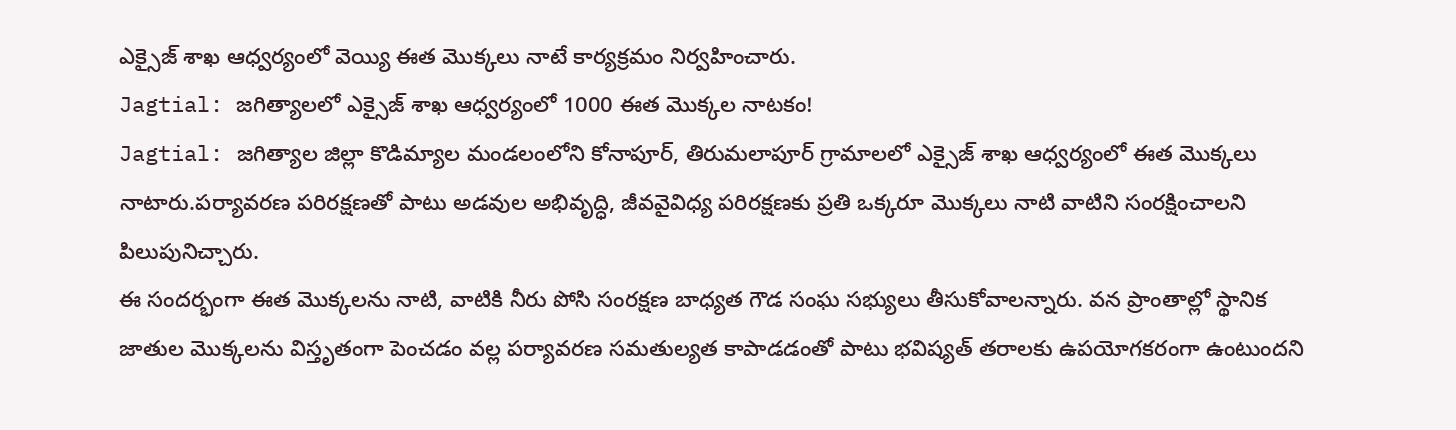ఎక్సైజ్ శాఖ ఆధ్వర్యంలో వెయ్యి ఈత మొక్కలు నాటే కార్యక్రమం నిర్వహించారు.
Jagtial: జగిత్యాలలో ఎక్సైజ్ శాఖ ఆధ్వర్యంలో 1000 ఈత మొక్కల నాటకం!
Jagtial: జగిత్యాల జిల్లా కొడిమ్యాల మండలంలోని కోనాపూర్, తిరుమలాపూర్ గ్రామాలలో ఎక్సైజ్ శాఖ ఆధ్వర్యంలో ఈత మొక్కలు నాటారు.పర్యావరణ పరిరక్షణతో పాటు అడవుల అభివృద్ధి, జీవవైవిధ్య పరిరక్షణకు ప్రతి ఒక్కరూ మొక్కలు నాటి వాటిని సంరక్షించాలని పిలుపునిచ్చారు.
ఈ సందర్భంగా ఈత మొక్కలను నాటి, వాటికి నీరు పోసి సంరక్షణ బాధ్యత గౌడ సంఘ సభ్యులు తీసుకోవాలన్నారు. వన ప్రాంతాల్లో స్థానిక జాతుల మొక్కలను విస్తృతంగా పెంచడం వల్ల పర్యావరణ సమతుల్యత కాపాడడంతో పాటు భవిష్యత్ తరాలకు ఉపయోగకరంగా ఉంటుందని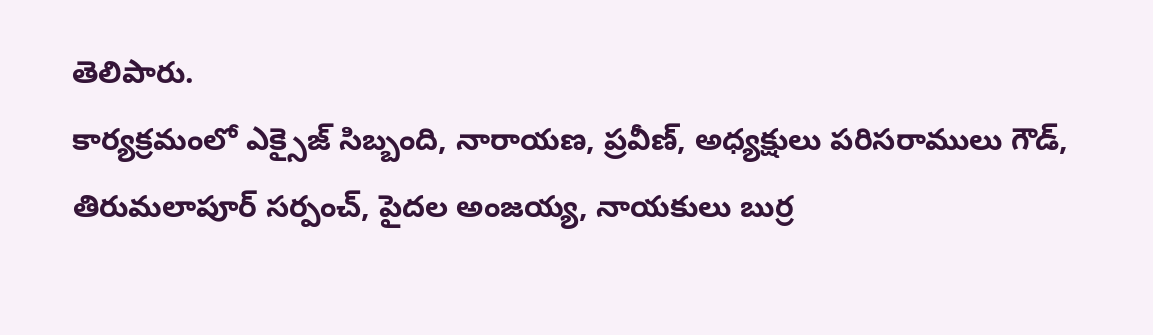తెలిపారు.
కార్యక్రమంలో ఎక్సైజ్ సిబ్బంది, నారాయణ, ప్రవీణ్, అధ్యక్షులు పరిసరాములు గౌడ్, తిరుమలాపూర్ సర్పంచ్, పైదల అంజయ్య, నాయకులు బుర్ర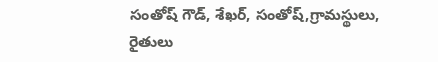సంతోష్ గౌడ్, శేఖర్, సంతోష్,గ్రామస్థులు, రైతులు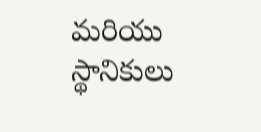మరియు స్థానికులు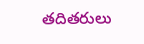తదితరులు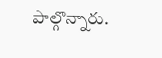పాల్గొన్నారు.